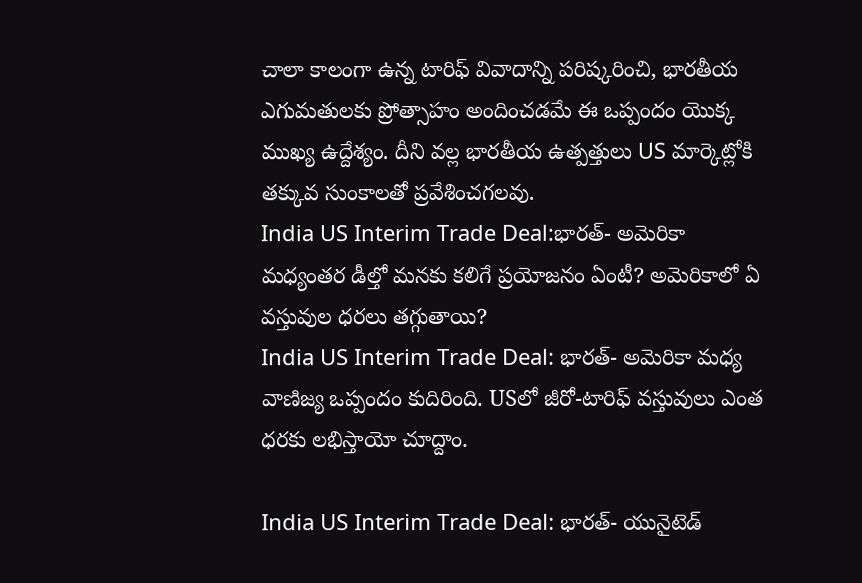చాలా కాలంగా ఉన్న టారిఫ్ వివాదాన్ని పరిష్కరించి, భారతీయ ఎగుమతులకు ప్రోత్సాహం అందించడమే ఈ ఒప్పందం యొక్క ముఖ్య ఉద్దేశ్యం. దీని వల్ల భారతీయ ఉత్పత్తులు US మార్కెట్లోకి తక్కువ సుంకాలతో ప్రవేశించగలవు.
India US Interim Trade Deal:భారత్- అమెరికా మధ్యంతర డీల్తో మనకు కలిగే ప్రయోజనం ఏంటీ? అమెరికాలో ఏ వస్తువుల ధరలు తగ్గుతాయి?
India US Interim Trade Deal: భారత్- అమెరికా మధ్య వాణిజ్య ఒప్పందం కుదిరింది. USలో జీరో-టారిఫ్ వస్తువులు ఎంత ధరకు లభిస్తాయో చూద్దాం.

India US Interim Trade Deal: భారత్- యునైటెడ్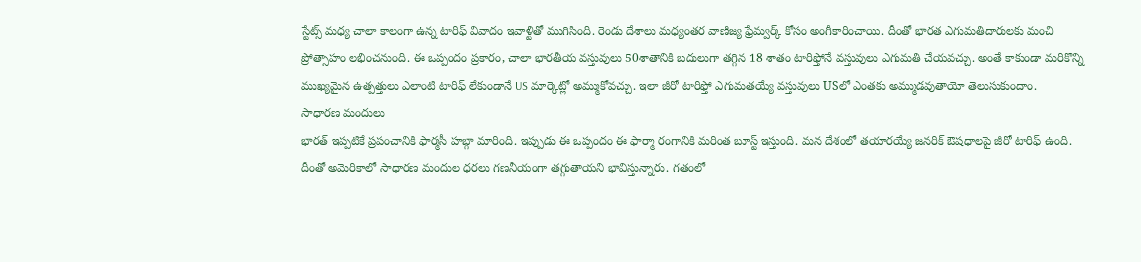స్టేట్స్ మధ్య చాలా కాలంగా ఉన్న టారిఫ్ వివాదం ఇవాళ్టితో ముగిసింది. రెండు దేశాలు మధ్యంతర వాణిజ్య ఫ్రేమ్వర్క్ కోసం అంగీకారించాయి. దీంతో భారత ఎగుమతిదారులకు మంచి ప్రోత్సాహం లభించనుంది. ఈ ఒప్పందం ప్రకారం, చాలా భారతీయ వస్తువులు 50శాతానికి బదులుగా తగ్గిన 18 శాతం టారిఫ్తోనే వస్తువులు ఎగుమతి చేయవచ్చు. అంతే కాకుండా మరికొన్ని ముఖ్యమైన ఉత్పత్తులు ఎలాంటి టారిఫ్ లేకుండానే US మార్కెట్లో అమ్ముకోవచ్చు. ఇలా జీరో టారిఫ్తో ఎగుమతయ్యే వస్తువులు USలో ఎంతకు అమ్ముడవుతాయో తెలుసుకుందాం.
సాధారణ మందులు
భారత్ ఇప్పటికే ప్రపంచానికి ఫార్మసీ హబ్గా మారింది. ఇప్పుడు ఈ ఒప్పందం ఈ ఫార్మా రంగానికి మరింత బూస్ట్ ఇస్తుంది. మన దేశంలో తయారయ్యే జనరిక్ ఔషధాలపై జీరో టారిఫ్ ఉంది. దీంతో అమెరికాలో సాధారణ మందుల ధరలు గణనీయంగా తగ్గుతాయని భావిస్తున్నారు. గతంలో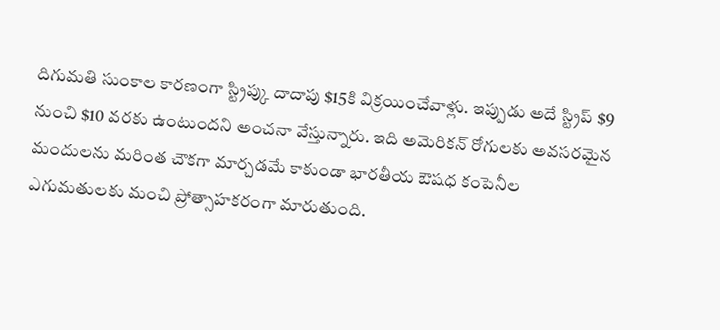దిగుమతి సుంకాల కారణంగా స్ట్రిప్కు దాదాపు $15కి విక్రయించేవాళ్లు. ఇప్పుడు అదే స్ట్రిప్ $9 నుంచి $10 వరకు ఉంటుందని అంచనా వేస్తున్నారు. ఇది అమెరికన్ రోగులకు అవసరమైన మందులను మరింత చౌకగా మార్చడమే కాకుండా భారతీయ ఔషధ కంపెనీల ఎగుమతులకు మంచి ప్రోత్సాహకరంగా మారుతుంది.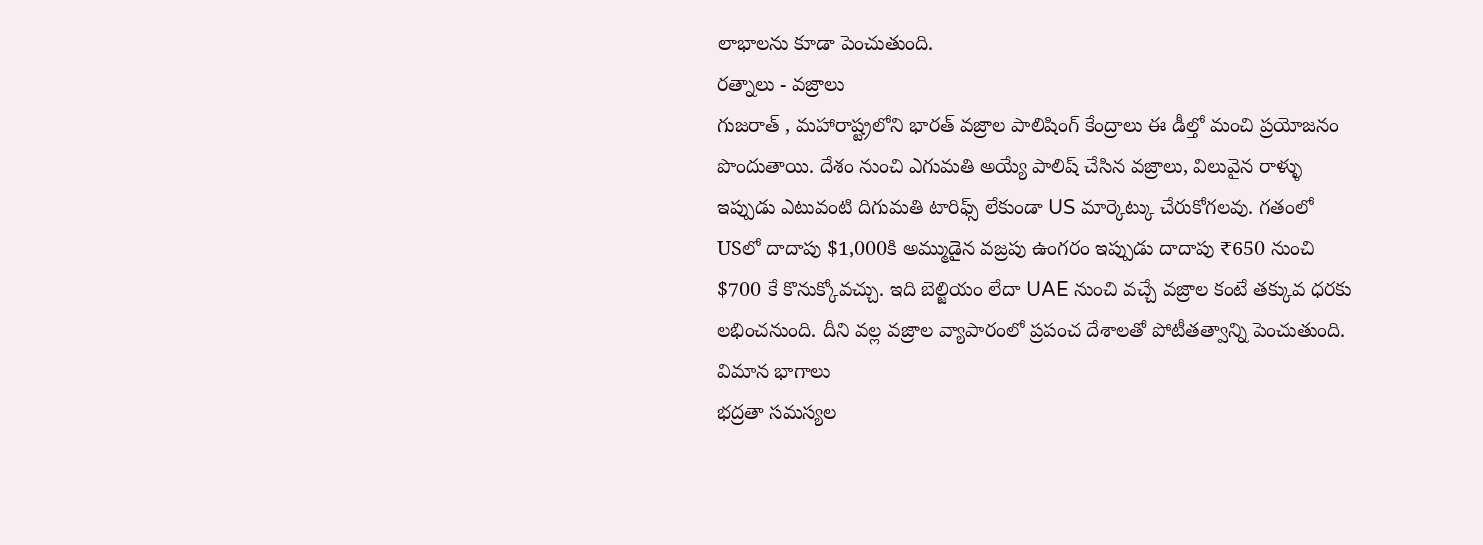లాభాలను కూడా పెంచుతుంది.
రత్నాలు - వజ్రాలు
గుజరాత్ , మహారాష్ట్రలోని భారత్ వజ్రాల పాలిషింగ్ కేంద్రాలు ఈ డీల్తో మంచి ప్రయోజనం పొందుతాయి. దేశం నుంచి ఎగుమతి అయ్యే పాలిష్ చేసిన వజ్రాలు, విలువైన రాళ్ళు ఇప్పుడు ఎటువంటి దిగుమతి టారిఫ్స్ లేకుండా US మార్కెట్కు చేరుకోగలవు. గతంలో USలో దాదాపు $1,000కి అమ్ముడైన వజ్రపు ఉంగరం ఇప్పుడు దాదాపు ₹650 నుంచి $700 కే కొనుక్కోవచ్చు. ఇది బెల్జియం లేదా UAE నుంచి వచ్చే వజ్రాల కంటే తక్కువ ధరకు లభించనుంది. దీని వల్ల వజ్రాల వ్యాపారంలో ప్రపంచ దేశాలతో పోటీతత్వాన్ని పెంచుతుంది.
విమాన భాగాలు
భద్రతా సమస్యల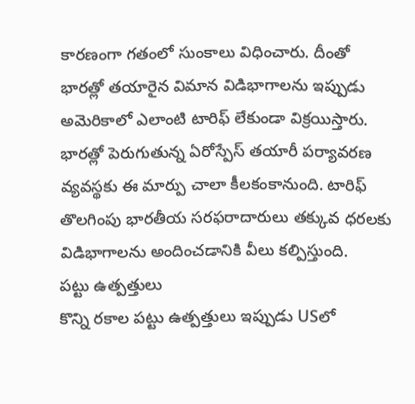కారణంగా గతంలో సుంకాలు విధించారు. దీంతో భారత్లో తయారైన విమాన విడిభాగాలను ఇప్పుడు అమెరికాలో ఎలాంటి టారిఫ్ లేకుండా విక్రయిస్తారు. భారత్లో పెరుగుతున్న ఏరోస్పేస్ తయారీ పర్యావరణ వ్యవస్థకు ఈ మార్పు చాలా కీలకంకానుంది. టారిఫ్ తొలగింపు భారతీయ సరఫరాదారులు తక్కువ ధరలకు విడిభాగాలను అందించడానికి వీలు కల్పిస్తుంది.
పట్టు ఉత్పత్తులు
కొన్ని రకాల పట్టు ఉత్పత్తులు ఇప్పుడు USలో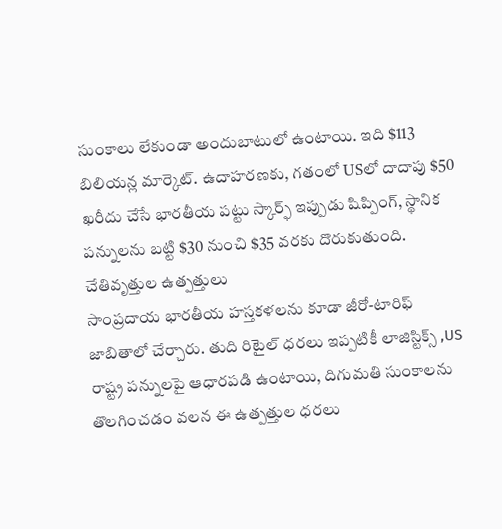సుంకాలు లేకుండా అందుబాటులో ఉంటాయి. ఇది $113 బిలియన్ల మార్కెట్. ఉదాహరణకు, గతంలో USలో దాదాపు $50 ఖరీదు చేసే భారతీయ పట్టు స్కార్ఫ్ ఇప్పుడు షిప్పింగ్, స్థానిక పన్నులను బట్టి $30 నుంచి $35 వరకు దొరుకుతుంది.
చేతివృత్తుల ఉత్పత్తులు
సాంప్రదాయ భారతీయ హస్తకళలను కూడా జీరో-టారిఫ్ జాబితాలో చేర్చారు. తుది రిటైల్ ధరలు ఇప్పటికీ లాజిస్టిక్స్ ,US రాష్ట్ర పన్నులపై ఆధారపడి ఉంటాయి, దిగుమతి సుంకాలను తొలగించడం వలన ఈ ఉత్పత్తుల ధరలు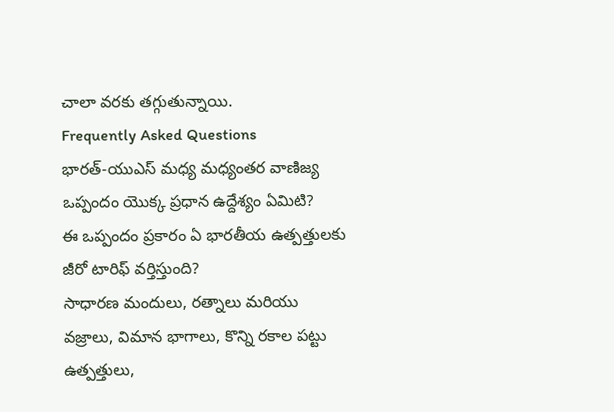చాలా వరకు తగ్గుతున్నాయి.
Frequently Asked Questions
భారత్-యుఎస్ మధ్య మధ్యంతర వాణిజ్య ఒప్పందం యొక్క ప్రధాన ఉద్దేశ్యం ఏమిటి?
ఈ ఒప్పందం ప్రకారం ఏ భారతీయ ఉత్పత్తులకు జీరో టారిఫ్ వర్తిస్తుంది?
సాధారణ మందులు, రత్నాలు మరియు వజ్రాలు, విమాన భాగాలు, కొన్ని రకాల పట్టు ఉత్పత్తులు,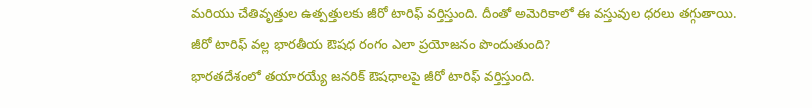మరియు చేతివృత్తుల ఉత్పత్తులకు జీరో టారిఫ్ వర్తిస్తుంది. దీంతో అమెరికాలో ఈ వస్తువుల ధరలు తగ్గుతాయి.
జీరో టారిఫ్ వల్ల భారతీయ ఔషధ రంగం ఎలా ప్రయోజనం పొందుతుంది?
భారతదేశంలో తయారయ్యే జనరిక్ ఔషధాలపై జీరో టారిఫ్ వర్తిస్తుంది.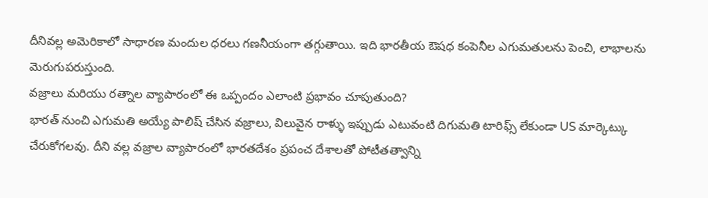దీనివల్ల అమెరికాలో సాధారణ మందుల ధరలు గణనీయంగా తగ్గుతాయి. ఇది భారతీయ ఔషధ కంపెనీల ఎగుమతులను పెంచి, లాభాలను మెరుగుపరుస్తుంది.
వజ్రాలు మరియు రత్నాల వ్యాపారంలో ఈ ఒప్పందం ఎలాంటి ప్రభావం చూపుతుంది?
భారత్ నుంచి ఎగుమతి అయ్యే పాలిష్ చేసిన వజ్రాలు, విలువైన రాళ్ళు ఇప్పుడు ఎటువంటి దిగుమతి టారిఫ్స్ లేకుండా US మార్కెట్కు చేరుకోగలవు. దీని వల్ల వజ్రాల వ్యాపారంలో భారతదేశం ప్రపంచ దేశాలతో పోటీతత్వాన్ని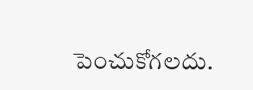పెంచుకోగలదు.